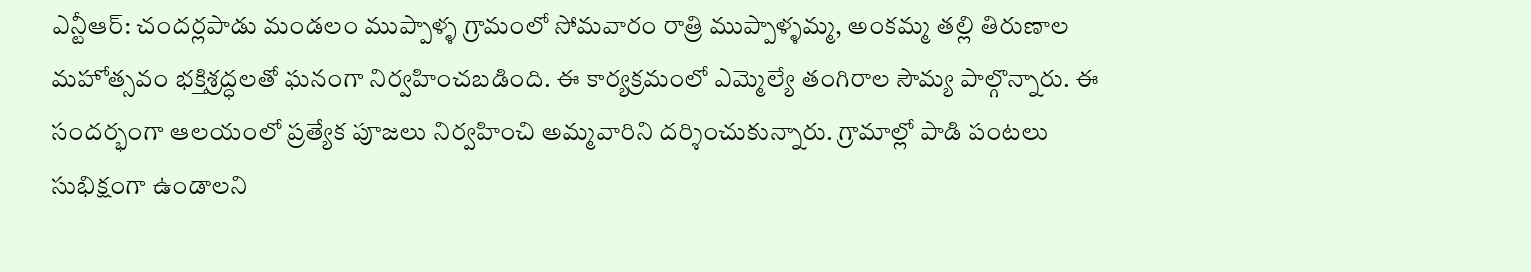ఎన్టీఆర్: చందర్లపాడు మండలం ముప్పాళ్ళ గ్రామంలో సోమవారం రాత్రి ముప్పాళ్ళమ్మ, అంకమ్మ తల్లి తిరుణాల మహోత్సవం భక్తిశ్రద్ధలతో ఘనంగా నిర్వహించబడింది. ఈ కార్యక్రమంలో ఎమ్మెల్యే తంగిరాల సౌమ్య పాల్గొన్నారు. ఈ సందర్భంగా ఆలయంలో ప్రత్యేక పూజలు నిర్వహించి అమ్మవారిని దర్శించుకున్నారు. గ్రామాల్లో పాడి పంటలు సుభిక్షంగా ఉండాలని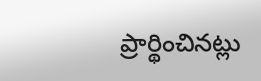ప్రార్థించినట్లు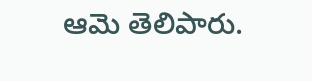ఆమె తెలిపారు.